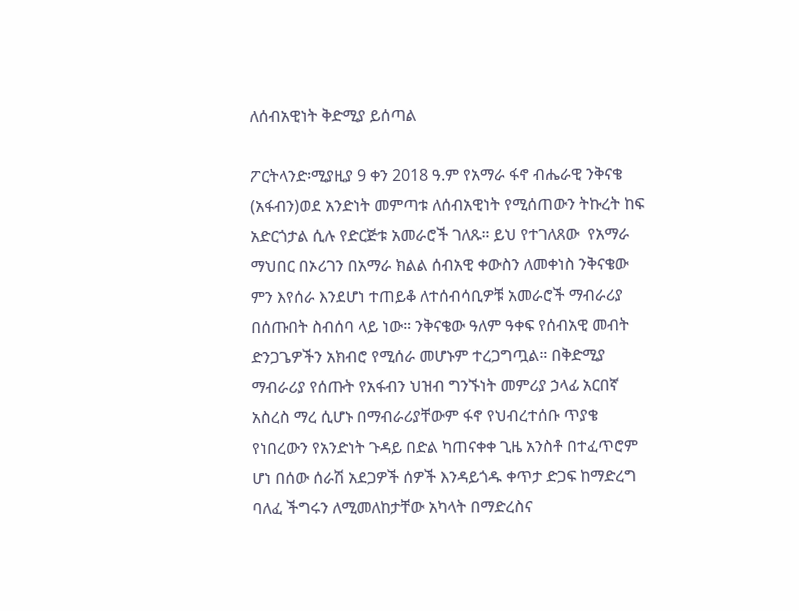ለሰብአዊነት ቅድሚያ ይሰጣል

ፖርትላንድ፡ሚያዚያ 9 ቀን 2018 ዓ.ም የአማራ ፋኖ ብሔራዊ ንቅናቄ (አፋብን)ወደ አንድነት መምጣቱ ለሰብአዊነት የሚሰጠውን ትኩረት ከፍ አድርጎታል ሲሉ የድርጅቱ አመራሮች ገለጹ። ይህ የተገለጸው  የአማራ ማህበር በኦሪገን በአማራ ክልል ሰብአዊ ቀውስን ለመቀነስ ንቅናቄው ምን እየሰራ እንደሆነ ተጠይቆ ለተሰብሳቢዎቹ አመራሮች ማብራሪያ በሰጡበት ስብሰባ ላይ ነው። ንቅናቄው ዓለም ዓቀፍ የሰብአዊ መብት ድንጋጌዎችን አክብሮ የሚሰራ መሆኑም ተረጋግጧል። በቅድሚያ ማብራሪያ የሰጡት የአፋብን ህዝብ ግንኙነት መምሪያ ኃላፊ አርበኛ አስረስ ማረ ሲሆኑ በማብራሪያቸውም ፋኖ የህብረተሰቡ ጥያቄ የነበረውን የአንድነት ጉዳይ በድል ካጠናቀቀ ጊዜ አንስቶ በተፈጥሮም ሆነ በሰው ሰራሽ አደጋዎች ሰዎች እንዳይጎዱ ቀጥታ ድጋፍ ከማድረግ ባለፈ ችግሩን ለሚመለከታቸው አካላት በማድረስና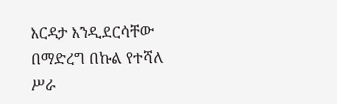እርዳታ እንዲደርሳቸው በማድረግ በኩል የተሻለ ሥራ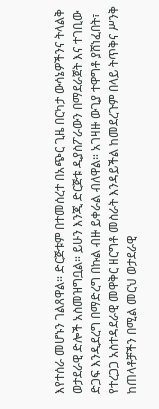እየተሰራ መሆኑን ገልጸዋል። ድርጅቱም በተመሰረተ በአጭር ጊዜ በርካታ ውሳኔዎችንና ትላልቅ ወታደራዊ ድሎች አስመዝግቧል። ይሁን እንጂ ድርጅቱ ዲያስፖራውን በማደራጀት እና ተገቢው ድጋፍ እንዲደረግ በማድረግ በኩል ብዙ ይቀራል ብለዋል። አገዛዙ ውጊያ ተዋግቶ ያሸነፈበት፣ የተረጋጋ አስተዳደራዊ መዋቅር ዘርግቶ መስራት እንዳይችል ከመደረጉም በላይ ትጥቅና ሥንቅ ከጠላቶቻችን በሚል መርህ ወታደራዊ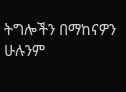ትግሎችን በማከናዎን ሁሉንም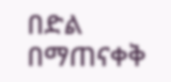በድል በማጠናቀቅ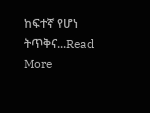ከፍተኛ የሆነ ትጥቅና...Read More